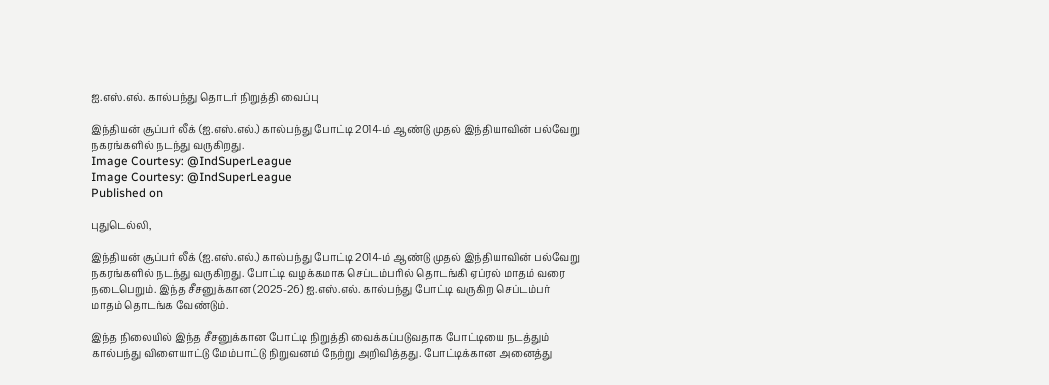ஐ.எஸ்.எல். கால்பந்து தொடர் நிறுத்தி வைப்பு

இந்தியன் சூப்பர் லீக் (ஐ.எஸ்.எல்.) கால்பந்து போட்டி 2014-ம் ஆண்டு முதல் இந்தியாவின் பல்வேறு நகரங்களில் நடந்து வருகிறது.
Image Courtesy: @IndSuperLeague
Image Courtesy: @IndSuperLeague
Published on

புதுடெல்லி,

இந்தியன் சூப்பர் லீக் (ஐ.எஸ்.எல்.) கால்பந்து போட்டி 2014-ம் ஆண்டு முதல் இந்தியாவின் பல்வேறு நகரங்களில் நடந்து வருகிறது. போட்டி வழக்கமாக செப்டம்பரில் தொடங்கி ஏப்ரல் மாதம் வரை நடைபெறும். இந்த சீசனுக்கான (2025-26) ஐ.எஸ்.எல். கால்பந்து போட்டி வருகிற செப்டம்பர் மாதம் தொடங்க வேண்டும்.

இந்த நிலையில் இந்த சீசனுக்கான போட்டி நிறுத்தி வைக்கப்படுவதாக போட்டியை நடத்தும் கால்பந்து விளையாட்டு மேம்பாட்டு நிறுவனம் நேற்று அறிவித்தது. போட்டிக்கான அனைத்து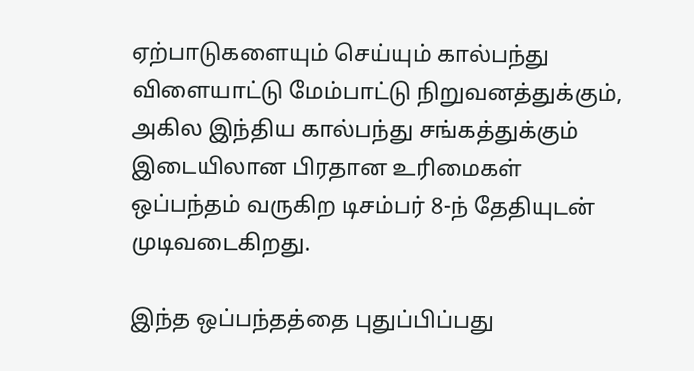ஏற்பாடுகளையும் செய்யும் கால்பந்து விளையாட்டு மேம்பாட்டு நிறுவனத்துக்கும், அகில இந்திய கால்பந்து சங்கத்துக்கும் இடையிலான பிரதான உரிமைகள் ஒப்பந்தம் வருகிற டிசம்பர் 8-ந் தேதியுடன் முடிவடைகிறது.

இந்த ஒப்பந்தத்தை புதுப்பிப்பது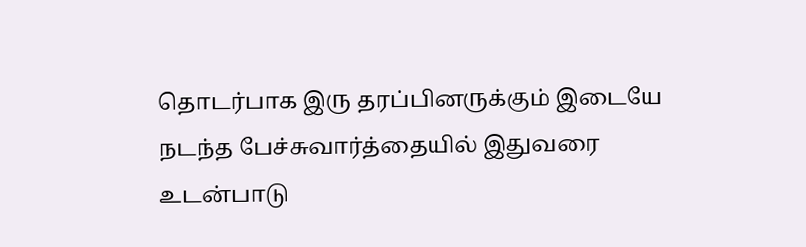தொடர்பாக இரு தரப்பினருக்கும் இடையே நடந்த பேச்சுவார்த்தையில் இதுவரை உடன்பாடு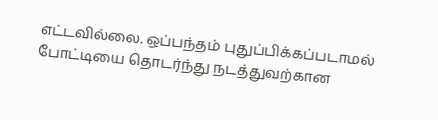எட்டவில்லை. ஒப்பந்தம் புதுப்பிக்கப்படாமல் போட்டியை தொடர்ந்து நடத்துவற்கான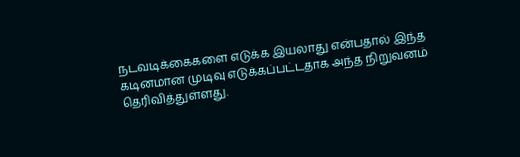நடவடிக்கைகளை எடுக்க இயலாது என்பதால் இந்த கடினமான முடிவு எடுக்கப்பட்டதாக அந்த நிறுவனம் தெரிவித்துள்ளது.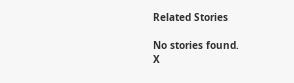Related Stories

No stories found.
X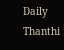Daily Thanthi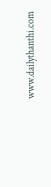www.dailythanthi.com